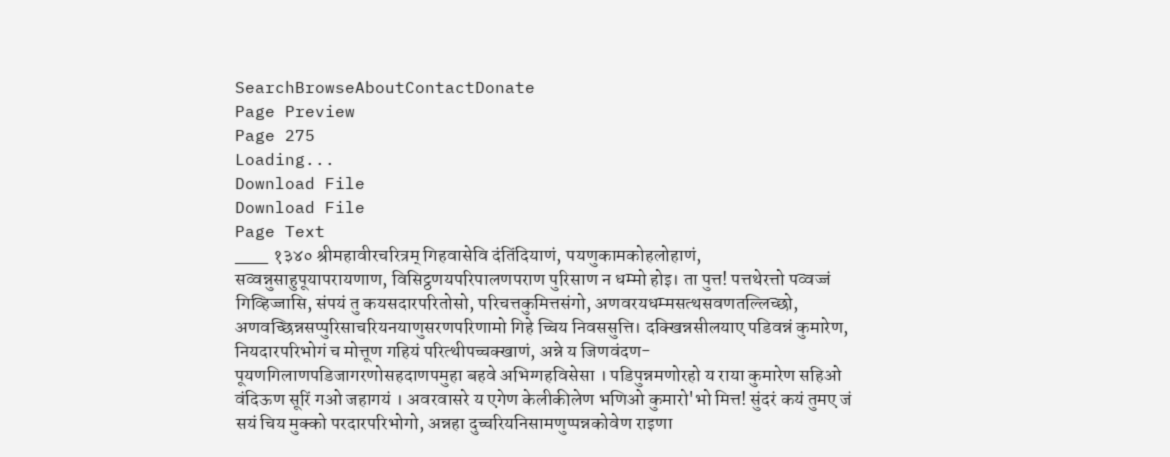SearchBrowseAboutContactDonate
Page Preview
Page 275
Loading...
Download File
Download File
Page Text
___ १३४० श्रीमहावीरचरित्रम् गिहवासेवि दंतिंदियाणं, पयणुकामकोहलोहाणं, सव्वन्नुसाहुपूयापरायणाण, विसिट्ठणयपरिपालणपराण पुरिसाण न धम्मो होइ। ता पुत्त! पत्तथेरत्तो पव्वज्जं गिव्हिज्जासि, संपयं तु कयसदारपरितोसो, परिचत्तकुमित्तसंगो, अणवरयधम्मसत्थसवणतल्लिच्छो, अणवच्छिन्नसप्पुरिसाचरियनयाणुसरणपरिणामो गिहे च्चिय निवससुत्ति। दक्खिन्नसीलयाए पडिवन्नं कुमारेण, नियदारपरिभोगं च मोत्तूण गहियं परित्थीपच्चक्खाणं, अन्ने य जिणवंदण-पूयणगिलाणपडिजागरणोसहदाणपमुहा बहवे अभिग्गहविसेसा । पडिपुन्नमणोरहो य राया कुमारेण सहिओ वंदिऊण सूरिं गओ जहागयं । अवरवासरे य एगेण केलीकीलेण भणिओ कुमारो'भो मित्त! सुंदरं कयं तुमए जं सयं चिय मुक्को परदारपरिभोगो, अन्नहा दुच्चरियनिसामणुप्पन्नकोवेण राइणा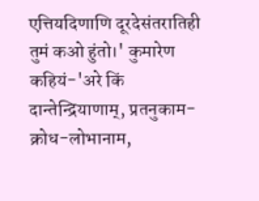एत्तियदिणाणि दूरदेसंतरातिही तुमं कओ हुंतो।' कुमारेण कहियं-'अरे किं दान्तेन्द्रियाणाम्, प्रतनुकाम-क्रोध-लोभानाम,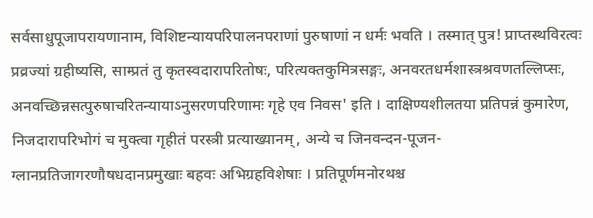सर्वसाधुपूजापरायणानाम, विशिष्टन्यायपरिपालनपराणां पुरुषाणां न धर्मः भवति । तस्मात् पुत्र! प्राप्तस्थविरत्वः प्रव्रज्यां ग्रहीष्यसि, साम्प्रतं तु कृतस्वदारापरितोषः, परित्यक्तकुमित्रसङ्गः, अनवरतधर्मशास्त्रश्रवणतल्लिप्सः, अनवच्छिन्नसत्पुरुषाचरितन्यायाऽनुसरणपरिणामः गृहे एव निवस' इति । दाक्षिण्यशीलतया प्रतिपन्नं कुमारेण, निजदारापरिभोगं च मुक्त्वा गृहीतं परस्त्री प्रत्याख्यानम्, अन्ये च जिनवन्दन-पूजन-ग्लानप्रतिजागरणौषधदानप्रमुखाः बहवः अभिग्रहविशेषाः । प्रतिपूर्णमनोरथश्च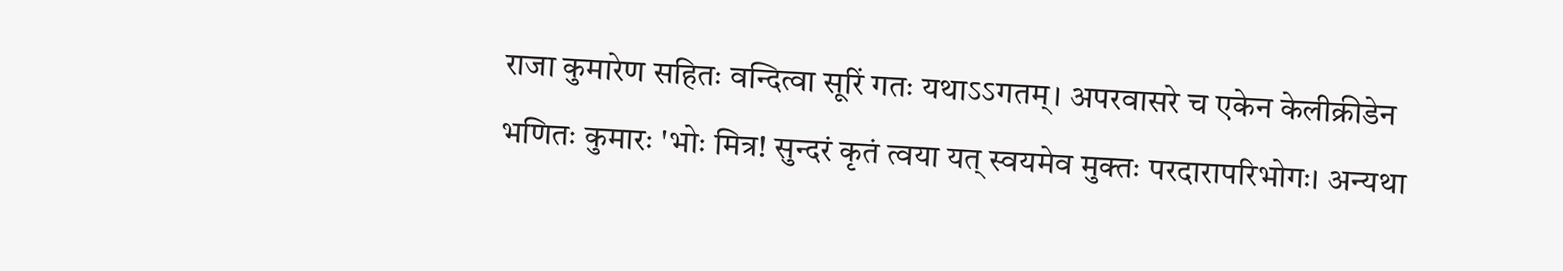राजा कुमारेण सहितः वन्दित्वा सूरिं गतः यथाऽऽगतम्। अपरवासरे च एकेन केलीक्रीडेन भणितः कुमारः 'भोः मित्र! सुन्दरं कृतं त्वया यत् स्वयमेव मुक्तः परदारापरिभोगः। अन्यथा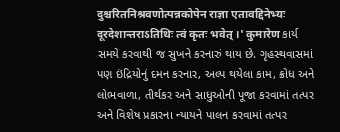दुश्चरितनिश्रवणोत्पन्नकोपेन राज्ञा एतावद्दिनेभ्यः दूरदेशान्तराऽतिथिः त्वं कृतः भवेत् ।' कुमारेण કાર્ય સમયે કરવાથી જ સુખને કરનારું થાય છે. ગૃહસ્થવાસમાં પણ ઇંદ્રિયોનું દમન કરનાર, અલ્પ થયેલા કામ, ક્રોધ અને લોભવાળા, તીર્થકર અને સાધુઓની પૂજા કરવામાં તત્પર અને વિશેષ પ્રકારના ન્યાયને પાલન કરવામાં તત્પર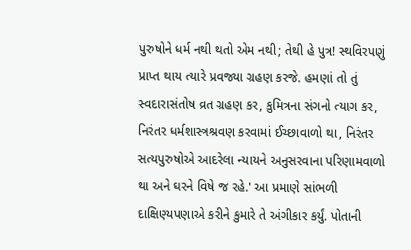પુરુષોને ધર્મ નથી થતો એમ નથી; તેથી હે પુત્ર! સ્થવિરપણું પ્રાપ્ત થાય ત્યારે પ્રવજ્યા ગ્રહણ કરજે. હમણાં તો તું સ્વદારાસંતોષ વ્રત ગ્રહણ કર, કુમિત્રના સંગનો ત્યાગ કર, નિરંતર ધર્મશાસ્ત્રશ્રવણ કરવામાં ઈચ્છાવાળો થા, નિરંતર સત્યપુરુષોએ આદરેલા ન્યાયને અનુસરવાના પરિણામવાળો થા અને ઘરને વિષે જ રહે.' આ પ્રમાણે સાંભળી દાક્ષિણ્યપણાએ કરીને કુમારે તે અંગીકાર કર્યું. પોતાની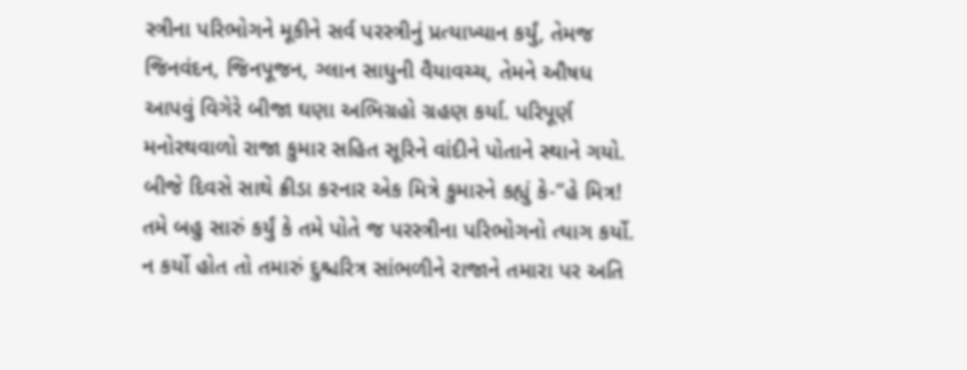સ્ત્રીના પરિભોગને મૂકીને સર્વ પરસ્ત્રીનું પ્રત્યાખ્યાન કર્યું, તેમજ જિનવંદન, જિનપૂજન, ગ્લાન સાધુની વૈયાવચ્ચ, તેમને ઔષધ આપવું વિગેરે બીજા ઘણા અભિગ્રહો ગ્રહણ કર્યા. પરિપૂર્ણ મનોરથવાળો રાજા કુમાર સહિત સૂરિને વાંદીને પોતાને સ્થાને ગયો. બીજે દિવસે સાથે ક્રીડા કરનાર એક મિત્રે કુમારને કહ્યું કે-“હે મિત્ર! તમે બહુ સારું કર્યું કે તમે પોતે જ પરસ્ત્રીના પરિભોગનો ત્યાગ કર્યો. ન કર્યો હોત તો તમારું દુશ્ચરિત્ર સાંભળીને રાજાને તમારા પર અતિ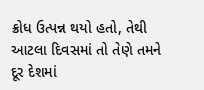ક્રોધ ઉત્પન્ન થયો હતો, તેથી આટલા દિવસમાં તો તેણે તમને દૂર દેશમાં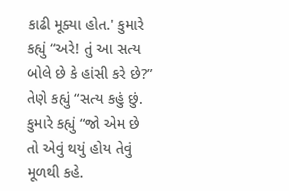કાઢી મૂક્યા હોત.' કુમારે કહ્યું “અરે! તું આ સત્ય બોલે છે કે હાંસી કરે છે?” તેણે કહ્યું “સત્ય કહું છું. કુમારે કહ્યું “જો એમ છે તો એવું થયું હોય તેવું મૂળથી કહે.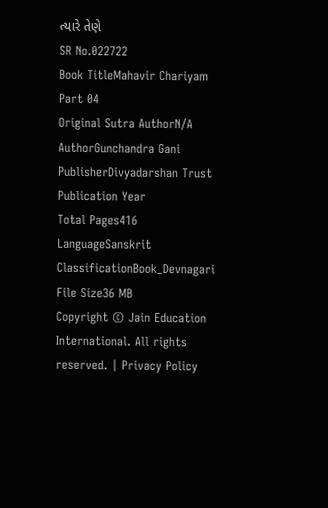ત્યારે તેણે
SR No.022722
Book TitleMahavir Chariyam Part 04
Original Sutra AuthorN/A
AuthorGunchandra Gani
PublisherDivyadarshan Trust
Publication Year
Total Pages416
LanguageSanskrit
ClassificationBook_Devnagari
File Size36 MB
Copyright © Jain Education International. All rights reserved. | Privacy Policy